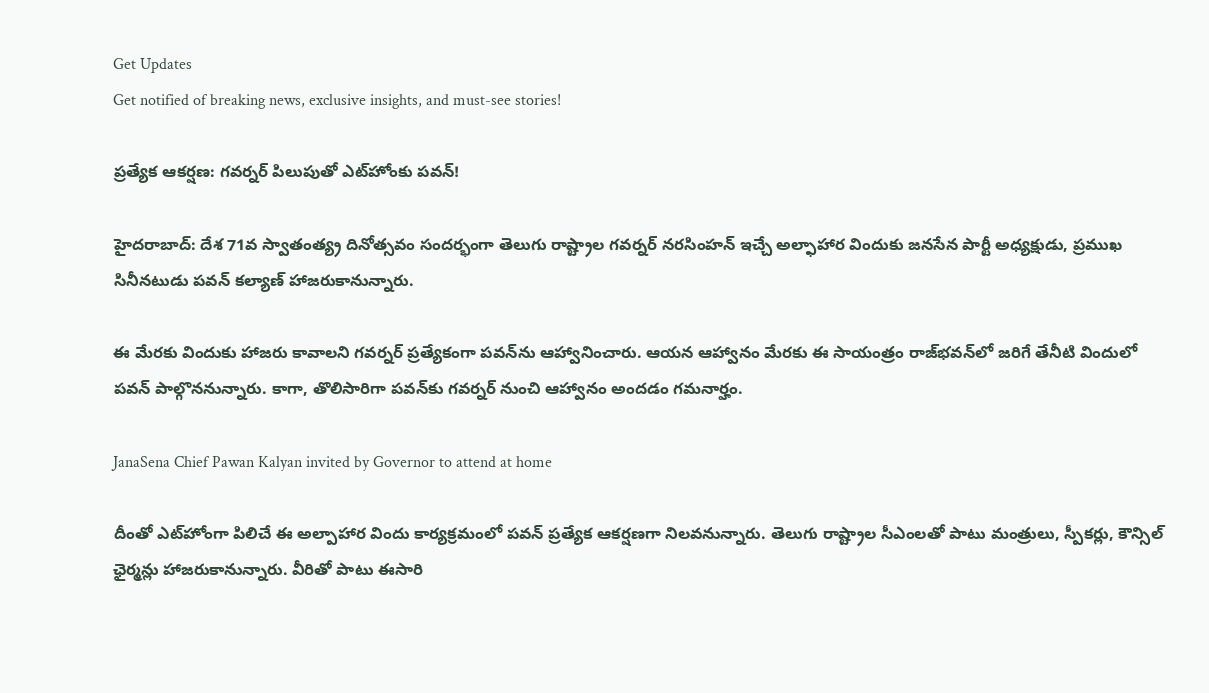Get Updates
Get notified of breaking news, exclusive insights, and must-see stories!

ప్రత్యేక ఆకర్షణ: గవర్నర్ పిలుపుతో ఎట్‌హోంకు పవన్!

హైదరాబాద్‌: దేశ 71వ స్వాతంత్య్ర దినోత్సవం సందర్భంగా తెలుగు రాష్ట్రాల గవర్నర్‌ నరసింహన్‌ ఇచ్చే అల్ఫాహార విందుకు జనసేన పార్టీ అధ్యక్షుడు, ప్రముఖ సినీనటుడు పవన్‌ కల్యాణ్‌ హాజరుకానున్నారు.

ఈ మేరకు విందుకు హాజరు కావాలని గవర్నర్‌ ప్రత్యేకంగా పవన్‌ను ఆహ్వానించారు. ఆయన ఆహ్వానం మేరకు ఈ సాయంత్రం రాజ్‌భవన్‌లో జరిగే తేనీటి విందులో పవన్‌ పాల్గొననున్నారు. కాగా, తొలిసారిగా పవన్‌కు గవర్నర్‌ నుంచి ఆహ్వానం అందడం గమనార్హం.

JanaSena Chief Pawan Kalyan invited by Governor to attend at home

దీంతో ఎట్‌హోంగా పిలిచే ఈ అల్పాహార విందు కార్యక్రమంలో పవన్‌ ప్రత్యేక ఆకర్షణగా నిలవనున్నారు. తెలుగు రాష్ట్రాల సీఎంలతో పాటు మంత్రులు, స్పీకర్లు, కౌన్సిల్‌ ఛైర్మన్లు హాజరుకానున్నారు. వీరితో పాటు ఈసారి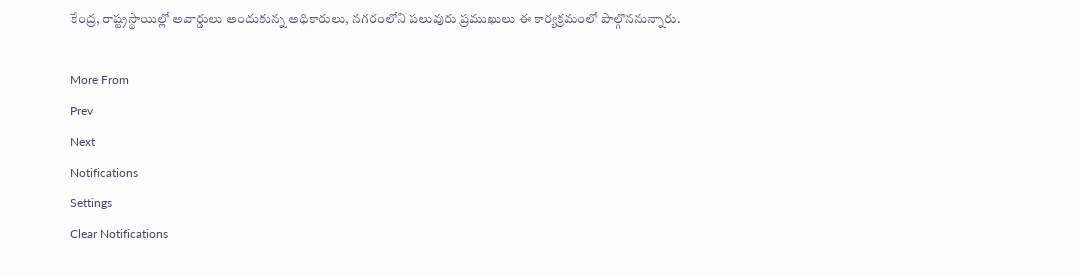కేంద్ర, రాష్ట్రస్థాయిల్లో అవార్డులు అందుకున్న అధికారులు, నగరంలోని పలువురు ప్రముఖులు ఈ కార్యక్రమంలో పాల్గొననున్నారు.

More From
Prev
Next
Notifications
Settings
Clear Notifications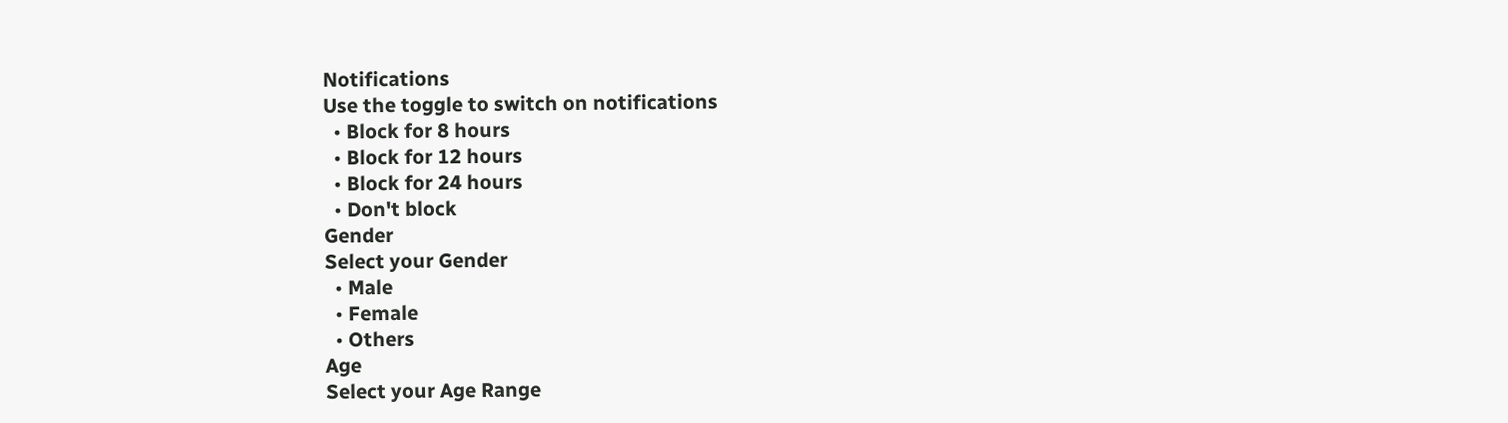Notifications
Use the toggle to switch on notifications
  • Block for 8 hours
  • Block for 12 hours
  • Block for 24 hours
  • Don't block
Gender
Select your Gender
  • Male
  • Female
  • Others
Age
Select your Age Range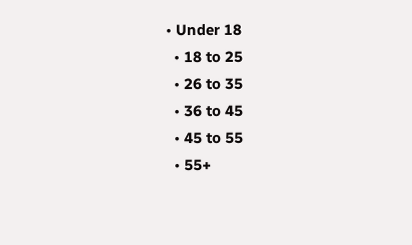• Under 18
  • 18 to 25
  • 26 to 35
  • 36 to 45
  • 45 to 55
  • 55+